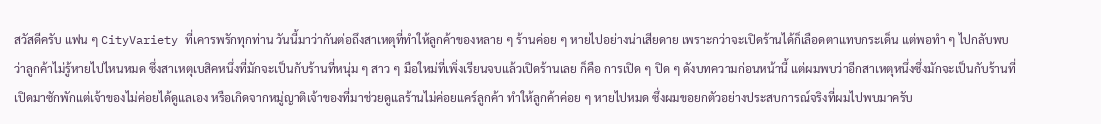สวัสดีครับ แฟน ๆ CityVariety ที่เคารพรักทุกท่าน วันนี้มาว่ากันต่อถึงสาเหตุที่ทำให้ลูกค้าของหลาย ๆ ร้านค่อย ๆ หายไปอย่างน่าเสียดาย เพราะกว่าจะเปิดร้านได้ก็เลือดตาแทบกระเด็น แต่พอทำ ๆ ไปกลับพบว่าลูกค้าไม่รู้หายไปไหนหมด ซึ่งสาเหตุเบสิคหนึ่งที่มักจะเป็นกับร้านที่หนุ่ม ๆ สาว ๆ มือใหม่ที่เพิ่งเรียนจบแล้วเปิดร้านเลย ก็คือ การเปิด ๆ ปิด ๆ ดังบทความก่อนหน้านี้ แต่ผมพบว่าอีกสาเหตุหนึ่งซึ่งมักจะเป็นกับร้านที่เปิดมาซักพักแต่เจ้าของไม่ค่อยได้ดูแลเอง หรือเกิดจากหมู่ญาติเจ้าของที่มาช่วยดูแลร้านไม่ค่อยแคร์ลูกค้า ทำให้ลูกค้าค่อย ๆ หายไปหมด ซึ่งผมขอยกตัวอย่างประสบการณ์จริงที่ผมไปพบมาครับ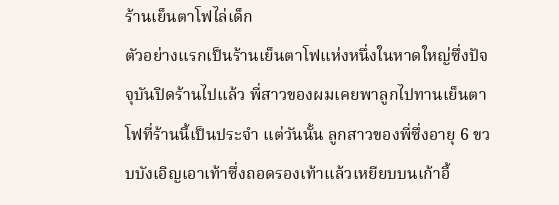ร้านเย็นตาโฟไล่เด็ก
ตัวอย่างแรกเป็นร้านเย็นตาโฟแห่งหนึ่งในหาดใหญ่ซึ่งปัจจุบันปิดร้านไปแล้ว พี่สาวของผมเคยพาลูกไปทานเย็นตาโฟที่ร้านนี้เป็นประจำ แต่วันนั้น ลูกสาวของพี่ซึ่งอายุ 6 ขวบบังเอิญเอาเท้าซึ่งถอดรองเท้าแล้วเหยียบบนเก้าอี้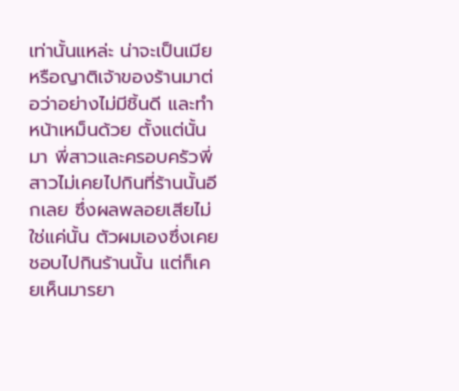เท่านั้นแหล่ะ น่าจะเป็นเมียหรือญาติเจ้าของร้านมาต่อว่าอย่างไม่มีชิ้นดี และทำหน้าเหม็นด้วย ตั้งแต่นั้นมา พี่สาวและครอบครัวพี่สาวไม่เคยไปกินที่ร้านนั้นอีกเลย ซึ่งผลพลอยเสียไม่ใช่แค่นั้น ตัวผมเองซึ่งเคยชอบไปกินร้านนั้น แต่ก็เคยเห็นมารยา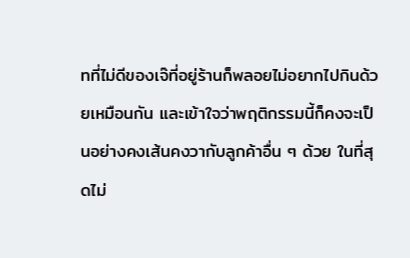ทที่ไม่ดีของเจ๊ที่อยู่ร้านก็พลอยไม่อยากไปกินด้วยเหมือนกัน และเข้าใจว่าพฤติกรรมนี้ก็คงจะเป็นอย่างคงเส้นคงวากับลูกค้าอื่น ๆ ด้วย ในที่สุดไม่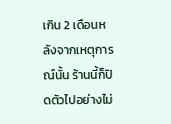เกิน 2 เดือนหลังจากเหตุการณ์นั้น ร้านนี้ก็ปิดตัวไปอย่างไม่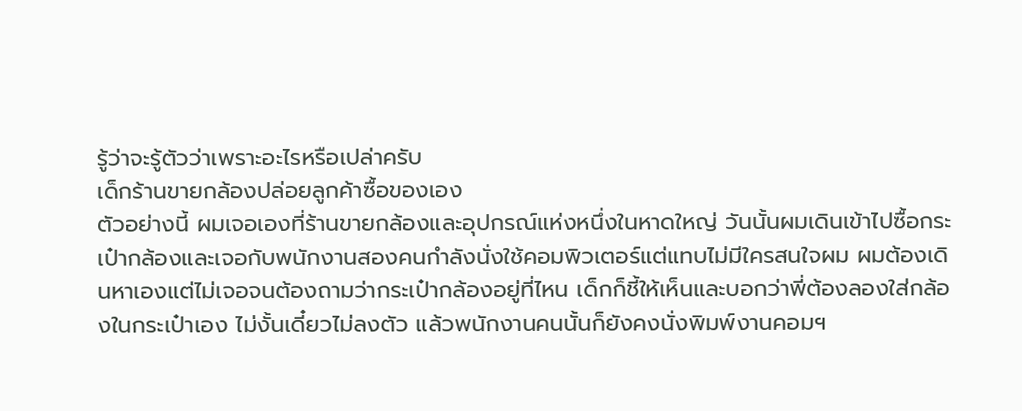รู้ว่าจะรู้ตัวว่าเพราะอะไรหรือเปล่าครับ
เด็กร้านขายกล้องปล่อยลูกค้าซื้อของเอง
ตัวอย่างนี้ ผมเจอเองที่ร้านขายกล้องและอุปกรณ์แห่งหนึ่งในหาดใหญ่ วันนั้นผมเดินเข้าไปซื้อกระเป๋ากล้องและเจอกับพนักงานสองคนกำลังนั่งใช้คอมพิวเตอร์แต่แทบไม่มีใครสนใจผม ผมต้องเดินหาเองแต่ไม่เจอจนต้องถามว่ากระเป๋ากล้องอยู่ที่ไหน เด็กก็ชี้ให้เห็นและบอกว่าพี่ต้องลองใส่กล้องในกระเป๋าเอง ไม่งั้นเดี๋ยวไม่ลงตัว แล้วพนักงานคนนั้นก็ยังคงนั่งพิมพ์งานคอมฯ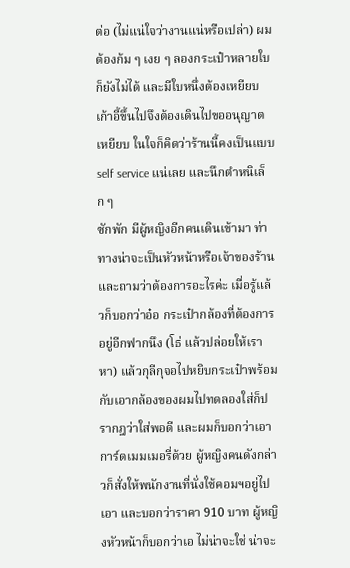ต่อ (ไม่แน่ใจว่างานแน่หรือเปล่า) ผมต้องก้ม ๆ เงย ๆ ลองกระเป๋าหลายใบก็ยังไม่ได้ และมีใบหนึ่งต้องเหยียบเก้าอี้ขึ้นไปจึงต้องเดินไปขออนุญาตเหยียบ ในใจก็คิดว่าร้านนี้คงเป็นแบบ self service แน่เลย และนึกตำหนิเล็ก ๆ
ซักพัก มีผู้หญิงอีกคนเดินเข้ามา ท่าทางน่าจะเป็นหัวหน้าหรือเจ้าของร้านและถามว่าต้องการอะไรค่ะ เมื่อรู้แล้วก็บอกว่าอ๋อ กระเป๋ากล้องที่ต้องการอยู่อีกฟากนึง (โธ่ แล้วปล่อยให้เราหา) แล้วกุลีกุจอไปหยิบกระเป๋าพร้อมกับเอากล้องของผมไปทดลองใส่ก็ปรากฎว่าใส่พอดี และผมก็บอกว่าเอาการ์ดเมมเมอรี่ด้วย ผู้หญิงคนดังกล่าวก็สั่งให้พนักงานที่นั่งใช้คอมฯอยู่ไปเอา และบอกว่าราคา 910 บาท ผู้หญิงหัวหน้าก็บอกว่าเอ ไม่น่าจะใช่ น่าจะ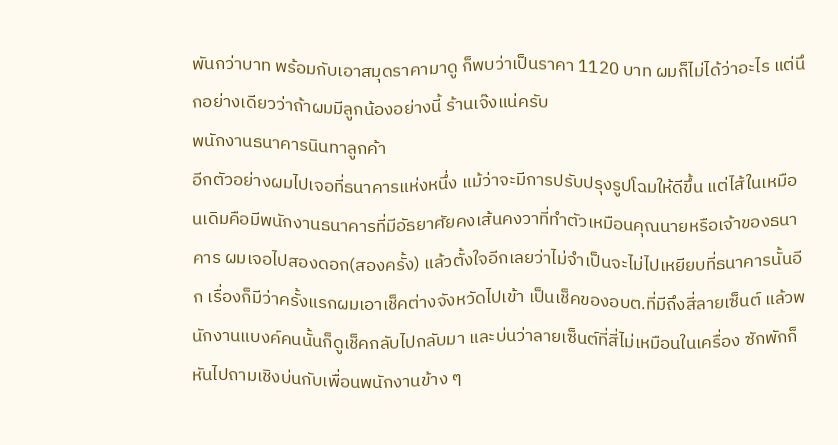พันกว่าบาท พร้อมกับเอาสมุดราคามาดู ก็พบว่าเป็นราคา 1120 บาท ผมก็ไม่ได้ว่าอะไร แต่นึกอย่างเดียวว่าถ้าผมมีลูกน้องอย่างนี้ ร้านเจ๊งแน่ครับ
พนักงานธนาคารนินทาลูกค้า
อีกตัวอย่างผมไปเจอที่ธนาคารแห่งหนึ่ง แม้ว่าจะมีการปรับปรุงรูปโฉมให้ดีขึ้น แต่ไส้ในเหมือนเดิมคือมีพนักงานธนาคารที่มีอัธยาศัยคงเส้นคงวาที่ทำตัวเหมือนคุณนายหรือเจ้าของธนาคาร ผมเจอไปสองดอก(สองครั้ง) แล้วตั้งใจอีกเลยว่าไม่จำเป็นจะไม่ไปเหยียบที่ธนาคารนั้นอีก เรื่องก็มีว่าครั้งแรกผมเอาเช็คต่างจังหวัดไปเข้า เป็นเช็คของอบต.ที่มีถึงสี่ลายเซ็นต์ แล้วพนักงานแบงค์คนนั้นก็ดูเช็คกลับไปกลับมา และบ่นว่าลายเซ็นต์ที่สี่ไม่เหมือนในเครื่อง ซักพักก็หันไปถามเชิงบ่นกับเพื่อนพนักงานข้าง ๆ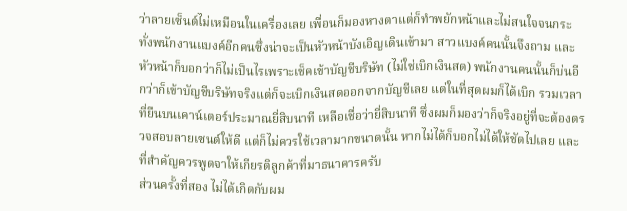ว่าลายเซ็นต์ไม่เหมือนในเครื่องเลย เพื่อนก็มองหางตาแต่ก็ทำพยักหน้าและไม่สนใจจนกระทั่งพนักงานแบงค์อีกคนซึ่งน่าจะเป็นหัวหน้าบังเอิญเดินเข้ามา สาวแบงค์คนนั้นจึงถาม และหัวหน้าก็บอกว่าก็ไม่เป็นไรเพราะเช็คเข้าบัญชีบริษัท (ไม่ใช่เบิกเงินสด) พนักงานคนนั้นก็บ่นอีกว่าก็เข้าบัญชีบริษัทจริงแต่ก็จะเบิกเงินสดออกจากบัญชีเลย แต่ในที่สุดผมก็ได้เบิก รวมเวลาที่ยืนบนเคาน์เตอร์ประมาณยี่สิบนาที เหลือเชื่อว่ายี่สิบนาที ซึ่งผมก็มองว่าก็จริงอยู่ที่จะต้องตรวจสอบลายเซนต์ให้ดี แต่ก็ไม่ควรใช้เวลามากขนาดนั้น หากไม่ได้ก็บอกไม่ได้ให้ชัดไปเลย และที่สำคัญควรพูดจาให้เกียรติลูกค้าที่มาธนาคารครับ
ส่วนครั้งที่สอง ไม่ได้เกิดกับผม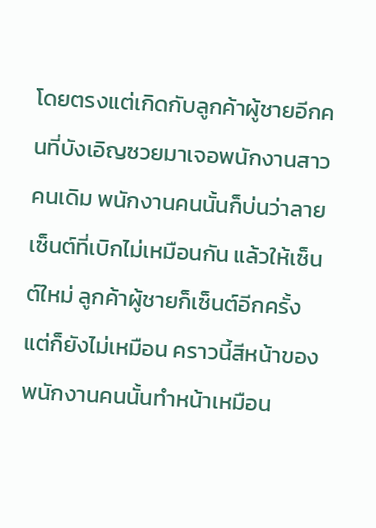โดยตรงแต่เกิดกับลูกค้าผู้ชายอีกคนที่บังเอิญซวยมาเจอพนักงานสาวคนเดิม พนักงานคนนั้นก็บ่นว่าลายเซ็นต์ที่เบิกไม่เหมือนกัน แล้วให้เซ็นต์ใหม่ ลูกค้าผู้ชายก็เซ็นต์อีกครั้ง แต่ก็ยังไม่เหมือน คราวนี้สีหน้าของพนักงานคนนั้นทำหน้าเหมือน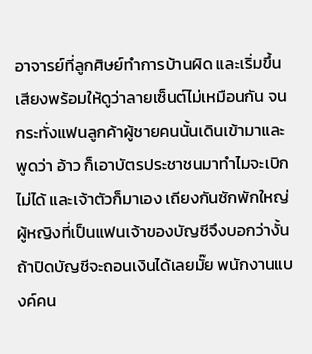อาจารย์ที่ลูกศิษย์ทำการบ้านผิด และเริ่มขึ้นเสียงพร้อมให้ดูว่าลายเซ็นต์ไม่เหมือนกัน จนกระทั่งแฟนลูกค้าผู้ชายคนนั้นเดินเข้ามาและพูดว่า อ้าว ก็เอาบัตรประชาชนมาทำไมจะเบิกไม่ได้ และเจ้าตัวก็มาเอง เถียงกันซักพักใหญ่ ผู้หญิงที่เป็นแฟนเจ้าของบัญชีจึงบอกว่างั้นถ้าปิดบัญชีจะถอนเงินได้เลยมั๊ย พนักงานแบงค์คน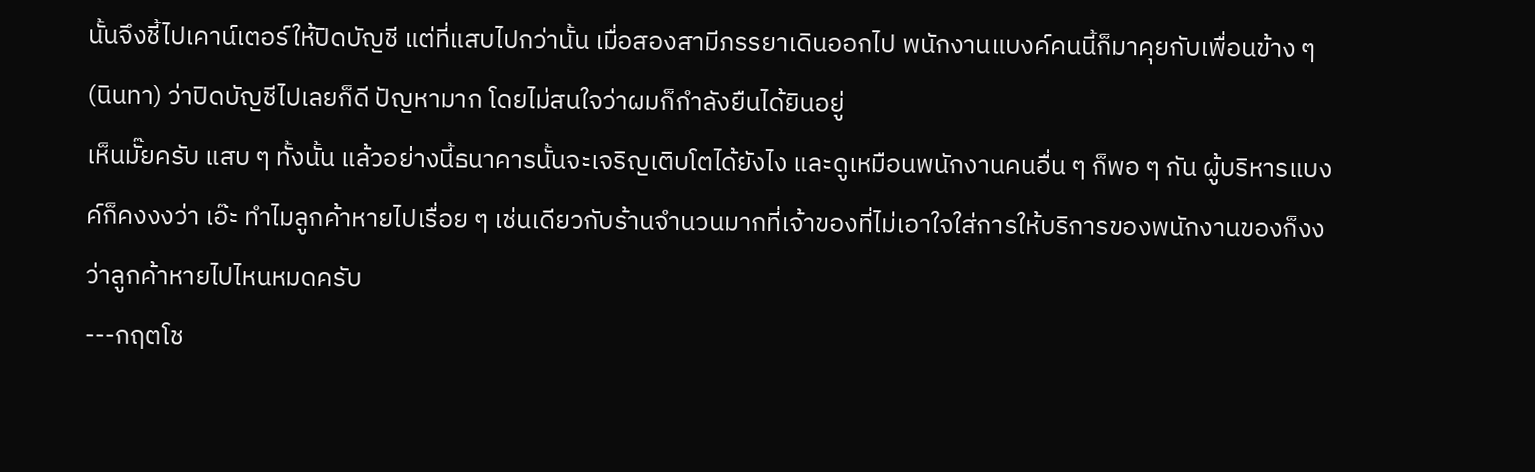นั้นจึงชี้ไปเคาน์เตอร์ให้ปิดบัญชี แต่ที่แสบไปกว่านั้น เมื่อสองสามีภรรยาเดินออกไป พนักงานแบงค์คนนี้ก็มาคุยกับเพื่อนข้าง ๆ (นินทา) ว่าปิดบัญชีไปเลยก็ดี ปัญหามาก โดยไม่สนใจว่าผมก็กำลังยืนได้ยินอยู่
เห็นมั๊ยครับ แสบ ๆ ทั้งนั้น แล้วอย่างนี้ธนาคารนั้นจะเจริญเติบโตได้ยังไง และดูเหมือนพนักงานคนอื่น ๆ ก็พอ ๆ กัน ผู้บริหารแบงค์ก็คงงงว่า เอ๊ะ ทำไมลูกค้าหายไปเรื่อย ๆ เช่นเดียวกับร้านจำนวนมากที่เจ้าของที่ไม่เอาใจใส่การให้บริการของพนักงานของก็งงว่าลูกค้าหายไปไหนหมดครับ
---กฤตโช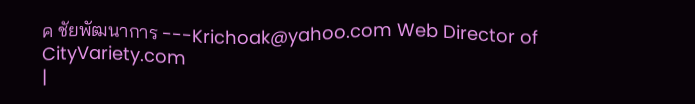ค ชัยพัฒนาการ ---Krichoak@yahoo.com Web Director of CityVariety.com
|